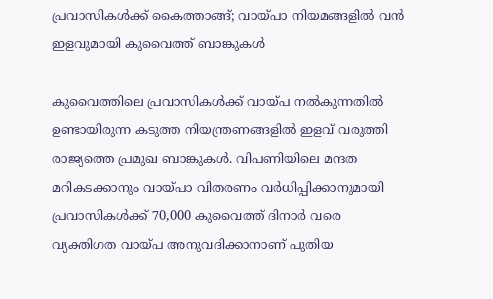പ്രവാസികൾക്ക് കൈത്താങ്ങ്; വായ്പാ നിയമങ്ങളിൽ വൻ ഇളവുമായി കുവൈത്ത് ബാങ്കുകൾ

കുവൈത്തിലെ പ്രവാസികൾക്ക് വായ്പ നൽകുന്നതിൽ ഉണ്ടായിരുന്ന കടുത്ത നിയന്ത്രണങ്ങളിൽ ഇളവ് വരുത്തി രാജ്യത്തെ പ്രമുഖ ബാങ്കുകൾ. വിപണിയിലെ മന്ദത മറികടക്കാനും വായ്പാ വിതരണം വർധിപ്പിക്കാനുമായി പ്രവാസികൾക്ക് 70,000 കുവൈത്ത് ദിനാർ വരെ വ്യക്തിഗത വായ്പ അനുവദിക്കാനാണ് പുതിയ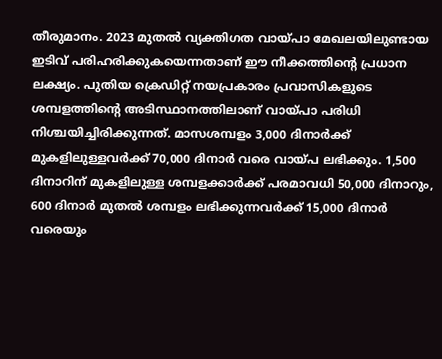തീരുമാനം. 2023 മുതൽ വ്യക്തിഗത വായ്പാ മേഖലയിലുണ്ടായ ഇടിവ് പരിഹരിക്കുകയെന്നതാണ് ഈ നീക്കത്തിന്റെ പ്രധാന ലക്ഷ്യം. പുതിയ ക്രെഡിറ്റ് നയപ്രകാരം പ്രവാസികളുടെ ശമ്പളത്തിന്റെ അടിസ്ഥാനത്തിലാണ് വായ്പാ പരിധി നിശ്ചയിച്ചിരിക്കുന്നത്. മാസശമ്പളം 3,000 ദിനാർക്ക് മുകളിലുള്ളവർക്ക് 70,000 ദിനാർ വരെ വായ്പ ലഭിക്കും. 1,500 ദിനാറിന് മുകളിലുള്ള ശമ്പളക്കാർക്ക് പരമാവധി 50,000 ദിനാറും, 600 ദിനാർ മുതൽ ശമ്പളം ലഭിക്കുന്നവർക്ക് 15,000 ദിനാർ വരെയും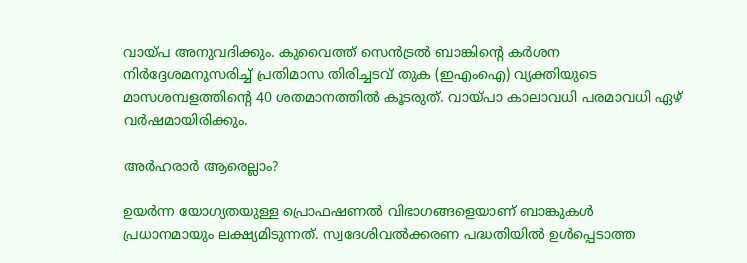വായ്പ അനുവദിക്കും. കുവൈത്ത് സെൻട്രൽ ബാങ്കിന്റെ കർശന നിർദ്ദേശമനുസരിച്ച് പ്രതിമാസ തിരിച്ചടവ് തുക (ഇഎംഐ) വ്യക്തിയുടെ മാസശമ്പളത്തിന്റെ 40 ശതമാനത്തിൽ കൂടരുത്. വായ്പാ കാലാവധി പരമാവധി ഏഴ് വർഷമായിരിക്കും.

അർഹരാർ ആരെല്ലാം?

ഉയർന്ന യോഗ്യതയുള്ള പ്രൊഫഷണൽ വിഭാഗങ്ങളെയാണ് ബാങ്കുകൾ പ്രധാനമായും ലക്ഷ്യമിടുന്നത്. സ്വദേശിവൽക്കരണ പദ്ധതിയിൽ ഉൾപ്പെടാത്ത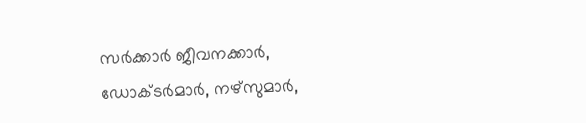സർക്കാർ ജീവനക്കാർ, ഡോക്ടർമാർ, നഴ്സുമാർ,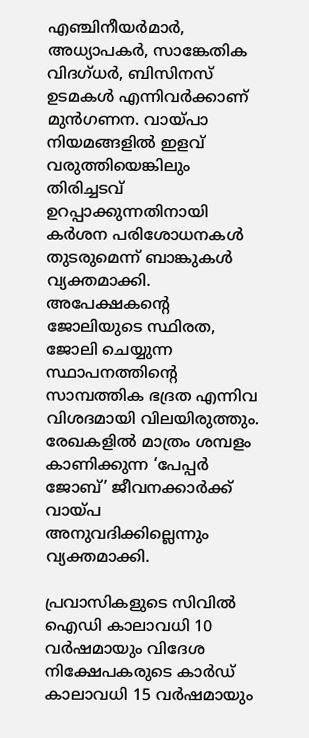എഞ്ചിനീയർമാർ, അധ്യാപകർ, സാങ്കേതിക വിദഗ്ധർ, ബിസിനസ് ഉടമകൾ എന്നിവർക്കാണ് മുൻഗണന. വായ്പാ നിയമങ്ങളിൽ ഇളവ് വരുത്തിയെങ്കിലും തിരിച്ചടവ് ഉറപ്പാക്കുന്നതിനായി കർശന പരിശോധനകൾ തുടരുമെന്ന് ബാങ്കുകൾ വ്യക്തമാക്കി. അപേക്ഷകന്റെ ജോലിയുടെ സ്ഥിരത, ജോലി ചെയ്യുന്ന സ്ഥാപനത്തിന്റെ സാമ്പത്തിക ഭദ്രത എന്നിവ വിശദമായി വിലയിരുത്തും. രേഖകളിൽ മാത്രം ശമ്പളം കാണിക്കുന്ന ‘പേപ്പർ ജോബ്’ ജീവനക്കാർക്ക് വായ്പ അനുവദിക്കില്ലെന്നും വ്യക്തമാക്കി.

പ്രവാസികളുടെ സിവിൽ ഐഡി കാലാവധി 10 വർഷമായും വിദേശ നിക്ഷേപകരുടെ കാർഡ് കാലാവധി 15 വർഷമായും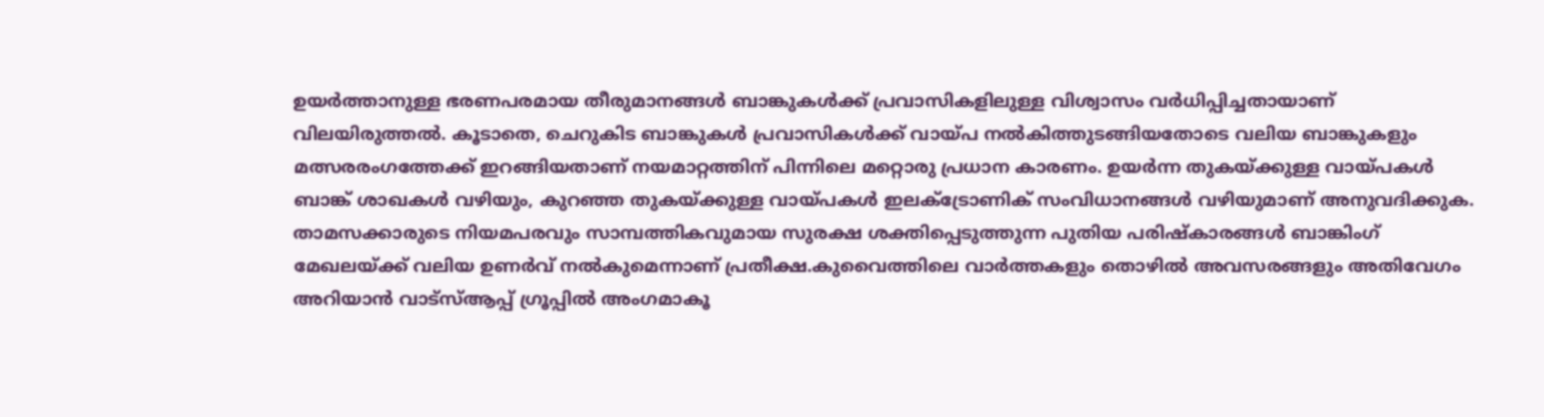ഉയർത്താനുള്ള ഭരണപരമായ തീരുമാനങ്ങൾ ബാങ്കുകൾക്ക് പ്രവാസികളിലുള്ള വിശ്വാസം വർധിപ്പിച്ചതായാണ് വിലയിരുത്തൽ. കൂടാതെ, ചെറുകിട ബാങ്കുകൾ പ്രവാസികൾക്ക് വായ്പ നൽകിത്തുടങ്ങിയതോടെ വലിയ ബാങ്കുകളും മത്സരരംഗത്തേക്ക് ഇറങ്ങിയതാണ് നയമാറ്റത്തിന് പിന്നിലെ മറ്റൊരു പ്രധാന കാരണം. ഉയർന്ന തുകയ്ക്കുള്ള വായ്പകൾ ബാങ്ക് ശാഖകൾ വഴിയും, കുറഞ്ഞ തുകയ്ക്കുള്ള വായ്പകൾ ഇലക്ട്രോണിക് സംവിധാനങ്ങൾ വഴിയുമാണ് അനുവദിക്കുക. താമസക്കാരുടെ നിയമപരവും സാമ്പത്തികവുമായ സുരക്ഷ ശക്തിപ്പെടുത്തുന്ന പുതിയ പരിഷ്കാരങ്ങൾ ബാങ്കിംഗ് മേഖലയ്ക്ക് വലിയ ഉണർവ് നൽകുമെന്നാണ് പ്രതീക്ഷ.കുവൈത്തിലെ വാർത്തകളും തൊഴിൽ അവസരങ്ങളും അതിവേഗം അറിയാൻ വാട്സ്ആപ്പ് ഗ്രൂപ്പിൽ അംഗമാകൂ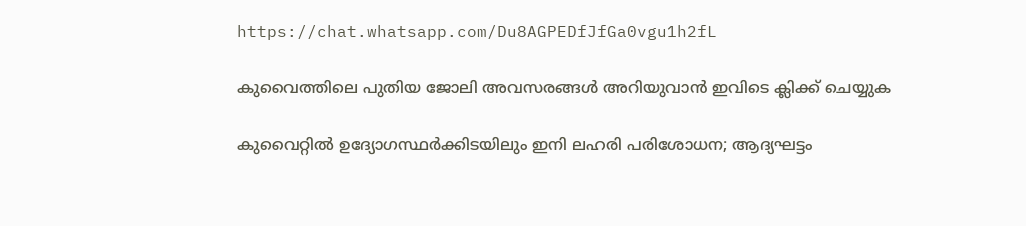https://chat.whatsapp.com/Du8AGPEDfJfGa0vgu1h2fL

കുവൈത്തിലെ പുതിയ ജോലി അവസരങ്ങൾ അറിയുവാൻ ഇവിടെ ക്ലിക്ക് ചെയ്യുക

കുവൈറ്റിൽ ഉദ്യോഗസ്ഥർക്കിടയിലും ഇനി ലഹരി പരിശോധന; ആദ്യഘട്ടം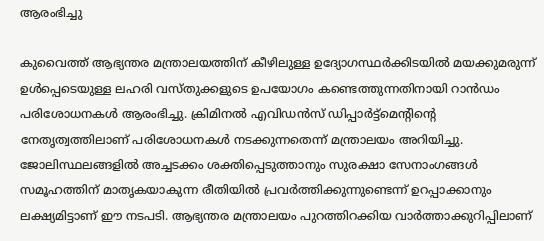ആരംഭിച്ചു

കുവൈത്ത് ആഭ്യന്തര മന്ത്രാലയത്തിന് കീഴിലുള്ള ഉദ്യോഗസ്ഥർക്കിടയിൽ മയക്കുമരുന്ന് ഉൾപ്പെടെയുള്ള ലഹരി വസ്തുക്കളുടെ ഉപയോഗം കണ്ടെത്തുന്നതിനായി റാൻഡം പരിശോധനകൾ ആരംഭിച്ചു. ക്രിമിനൽ എവിഡൻസ് ഡിപ്പാർട്ട്‌മെന്റിന്റെ നേതൃത്വത്തിലാണ് പരിശോധനകൾ നടക്കുന്നതെന്ന് മന്ത്രാലയം അറിയിച്ചു. ജോലിസ്ഥലങ്ങളിൽ അച്ചടക്കം ശക്തിപ്പെടുത്താനും സുരക്ഷാ സേനാംഗങ്ങൾ സമൂഹത്തിന് മാതൃകയാകുന്ന രീതിയിൽ പ്രവർത്തിക്കുന്നുണ്ടെന്ന് ഉറപ്പാക്കാനും ലക്ഷ്യമിട്ടാണ് ഈ നടപടി. ആഭ്യന്തര മന്ത്രാലയം പുറത്തിറക്കിയ വാർത്താക്കുറിപ്പിലാണ്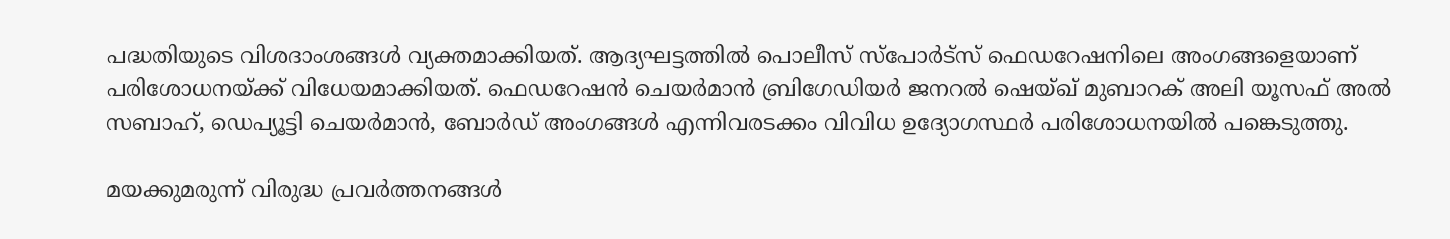പദ്ധതിയുടെ വിശദാംശങ്ങൾ വ്യക്തമാക്കിയത്. ആദ്യഘട്ടത്തിൽ പൊലീസ് സ്പോർട്സ് ഫെഡറേഷനിലെ അംഗങ്ങളെയാണ് പരിശോധനയ്ക്ക് വിധേയമാക്കിയത്. ഫെഡറേഷൻ ചെയർമാൻ ബ്രിഗേഡിയർ ജനറൽ ഷെയ്ഖ് മുബാറക് അലി യൂസഫ് അൽ സബാഹ്, ഡെപ്യൂട്ടി ചെയർമാൻ, ബോർഡ് അംഗങ്ങൾ എന്നിവരടക്കം വിവിധ ഉദ്യോഗസ്ഥർ പരിശോധനയിൽ പങ്കെടുത്തു.

മയക്കുമരുന്ന് വിരുദ്ധ പ്രവർത്തനങ്ങൾ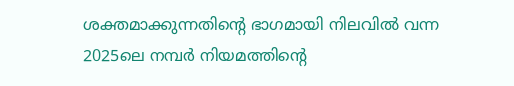ശക്തമാക്കുന്നതിന്റെ ഭാഗമായി നിലവിൽ വന്ന 2025ലെ നമ്പർ നിയമത്തിന്റെ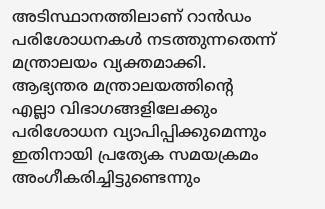അടിസ്ഥാനത്തിലാണ് റാൻഡം പരിശോധനകൾ നടത്തുന്നതെന്ന് മന്ത്രാലയം വ്യക്തമാക്കി. ആഭ്യന്തര മന്ത്രാലയത്തിന്റെ എല്ലാ വിഭാഗങ്ങളിലേക്കും പരിശോധന വ്യാപിപ്പിക്കുമെന്നും ഇതിനായി പ്രത്യേക സമയക്രമം അംഗീകരിച്ചിട്ടുണ്ടെന്നും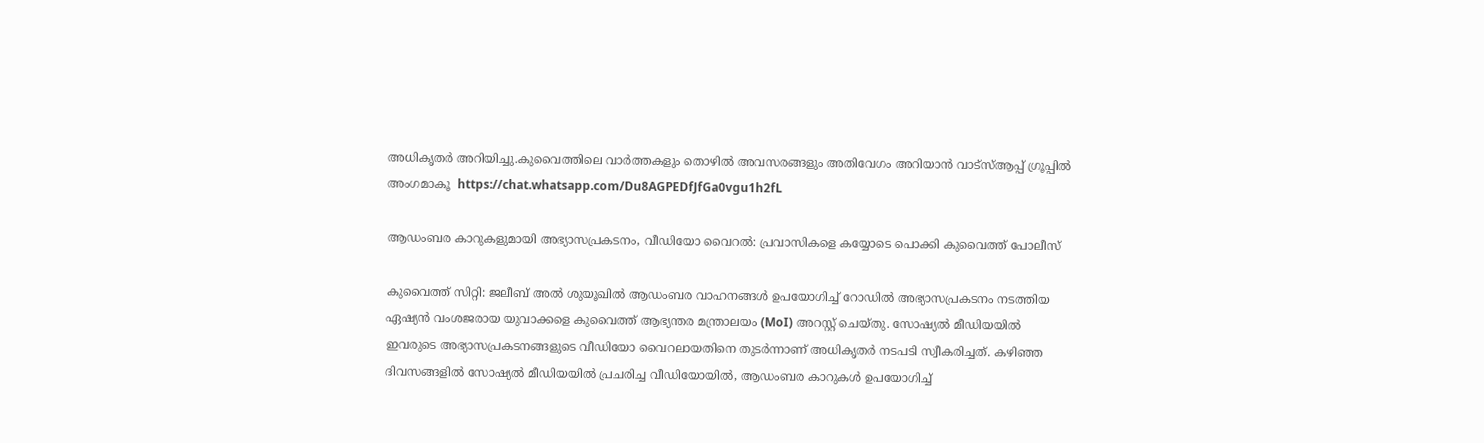അധികൃതർ അറിയിച്ചു.കുവൈത്തിലെ വാർത്തകളും തൊഴിൽ അവസരങ്ങളും അതിവേഗം അറിയാൻ വാട്സ്ആപ്പ് ഗ്രൂപ്പിൽ അംഗമാകൂ  https://chat.whatsapp.com/Du8AGPEDfJfGa0vgu1h2fL

ആഡംബര കാറുകളുമായി അഭ്യാസപ്രകടനം, വീഡിയോ വൈറൽ: പ്രവാസികളെ കയ്യോടെ പൊക്കി കുവൈത്ത് പോലീസ്

കുവൈത്ത് സിറ്റി: ജലീബ് അൽ ശുയൂഖിൽ ആഡംബര വാഹനങ്ങൾ ഉപയോഗിച്ച് റോഡിൽ അഭ്യാസപ്രകടനം നടത്തിയ ഏഷ്യൻ വംശജരായ യുവാക്കളെ കുവൈത്ത് ആഭ്യന്തര മന്ത്രാലയം (MoI) അറസ്റ്റ് ചെയ്തു. സോഷ്യൽ മീഡിയയിൽ ഇവരുടെ അഭ്യാസപ്രകടനങ്ങളുടെ വീഡിയോ വൈറലായതിനെ തുടർന്നാണ് അധികൃതർ നടപടി സ്വീകരിച്ചത്. കഴിഞ്ഞ ദിവസങ്ങളിൽ സോഷ്യൽ മീഡിയയിൽ പ്രചരിച്ച വീഡിയോയിൽ, ആഡംബര കാറുകൾ ഉപയോഗിച്ച്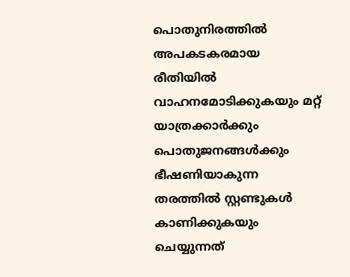പൊതുനിരത്തിൽ അപകടകരമായ രീതിയിൽ വാഹനമോടിക്കുകയും മറ്റ് യാത്രക്കാർക്കും പൊതുജനങ്ങൾക്കും ഭീഷണിയാകുന്ന തരത്തിൽ സ്റ്റണ്ടുകൾ കാണിക്കുകയും ചെയ്യുന്നത്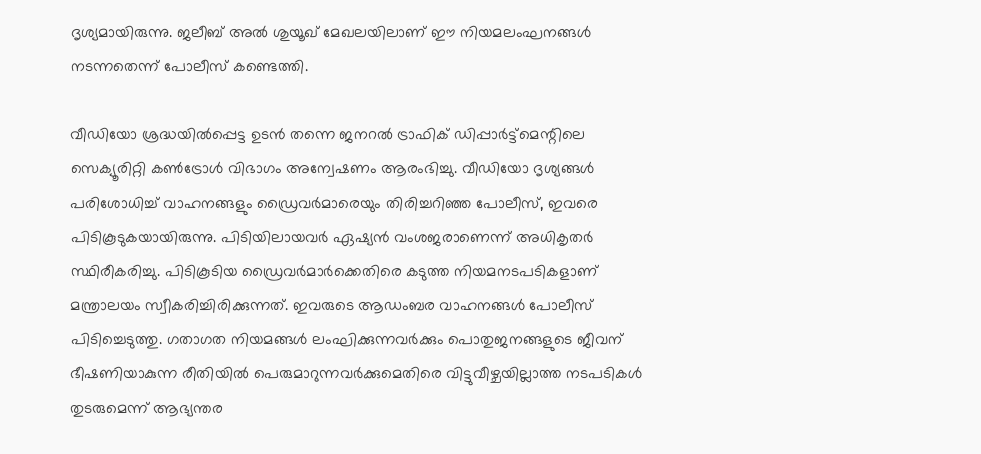ദൃശ്യമായിരുന്നു. ജലീബ് അൽ ശുയൂഖ് മേഖലയിലാണ് ഈ നിയമലംഘനങ്ങൾ നടന്നതെന്ന് പോലീസ് കണ്ടെത്തി.

വീഡിയോ ശ്രദ്ധയിൽപ്പെട്ട ഉടൻ തന്നെ ജനറൽ ട്രാഫിക് ഡിപ്പാർട്ട്‌മെന്റിലെ സെക്യൂരിറ്റി കൺട്രോൾ വിഭാഗം അന്വേഷണം ആരംഭിച്ചു. വീഡിയോ ദൃശ്യങ്ങൾ പരിശോധിച്ച് വാഹനങ്ങളും ഡ്രൈവർമാരെയും തിരിച്ചറിഞ്ഞ പോലീസ്, ഇവരെ പിടികൂടുകയായിരുന്നു. പിടിയിലായവർ ഏഷ്യൻ വംശജരാണെന്ന് അധികൃതർ സ്ഥിരീകരിച്ചു. പിടികൂടിയ ഡ്രൈവർമാർക്കെതിരെ കടുത്ത നിയമനടപടികളാണ് മന്ത്രാലയം സ്വീകരിച്ചിരിക്കുന്നത്. ഇവരുടെ ആഡംബര വാഹനങ്ങൾ പോലീസ് പിടിച്ചെടുത്തു. ഗതാഗത നിയമങ്ങൾ ലംഘിക്കുന്നവർക്കും പൊതുജനങ്ങളുടെ ജീവന് ഭീഷണിയാകുന്ന രീതിയിൽ പെരുമാറുന്നവർക്കുമെതിരെ വിട്ടുവീഴ്ചയില്ലാത്ത നടപടികൾ തുടരുമെന്ന് ആഭ്യന്തര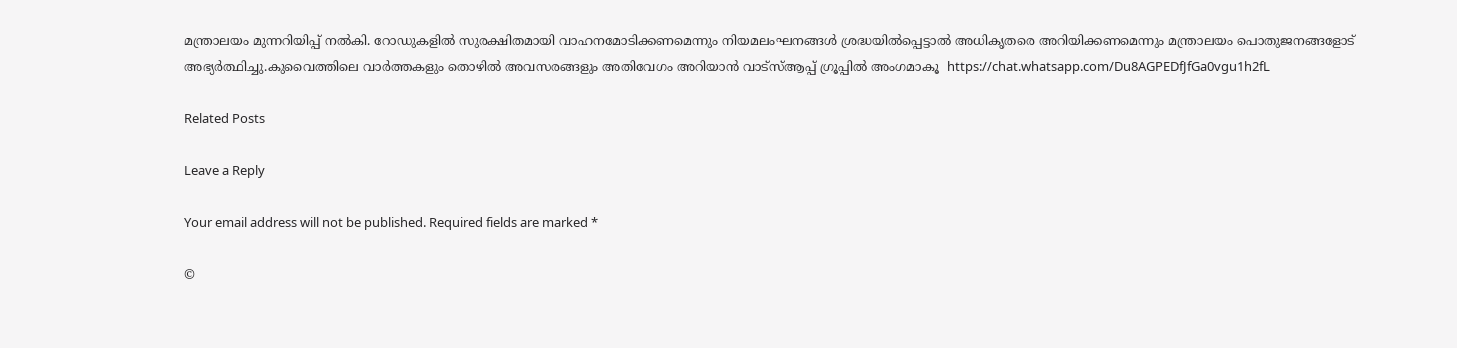മന്ത്രാലയം മുന്നറിയിപ്പ് നൽകി. റോഡുകളിൽ സുരക്ഷിതമായി വാഹനമോടിക്കണമെന്നും നിയമലംഘനങ്ങൾ ശ്രദ്ധയിൽപ്പെട്ടാൽ അധികൃതരെ അറിയിക്കണമെന്നും മന്ത്രാലയം പൊതുജനങ്ങളോട് അഭ്യർത്ഥിച്ചു.കുവൈത്തിലെ വാർത്തകളും തൊഴിൽ അവസരങ്ങളും അതിവേഗം അറിയാൻ വാട്സ്ആപ്പ് ഗ്രൂപ്പിൽ അംഗമാകൂ  https://chat.whatsapp.com/Du8AGPEDfJfGa0vgu1h2fL

Related Posts

Leave a Reply

Your email address will not be published. Required fields are marked *

©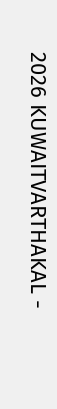2026 KUWAITVARTHAKAL -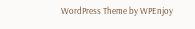WordPress Theme by WPEnjoy